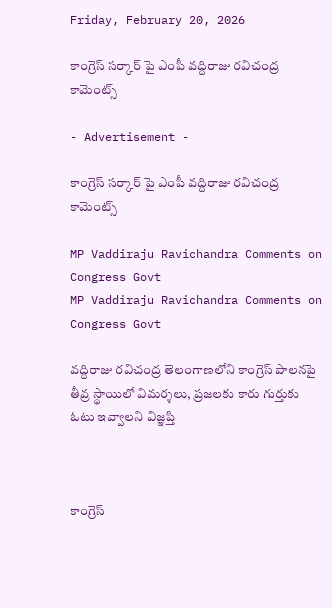Friday, February 20, 2026

కాంగ్రెస్ సర్కార్ పై ఎంపీ వద్దిరాజు రవిచంద్ర కామెంట్స్

- Advertisement -

కాంగ్రెస్ సర్కార్ పై ఎంపీ వద్దిరాజు రవిచంద్ర కామెంట్స్

MP Vaddiraju Ravichandra Comments on Congress Govt
MP Vaddiraju Ravichandra Comments on Congress Govt

వద్దిరాజు రవిచంద్ర తెలంగాణలోని కాంగ్రెస్ పాలనపై తీవ్ర స్థాయిలో విమర్శలు, ప్రజలకు కారు గుర్తుకు ఓటు ఇవ్వాలని విజ్ఞప్తి



కాంగ్రెస్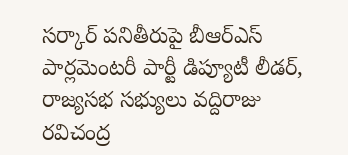సర్కార్ పనితీరుపై బీఆర్ఎస్ పార్లమెంటరీ పార్టీ డిప్యూటీ లీడర్, రాజ్యసభ సభ్యులు వద్దిరాజు రవిచంద్ర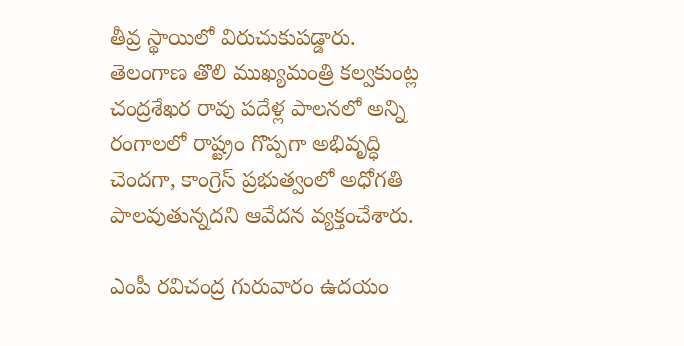తీవ్ర స్థాయిలో విరుచుకుపడ్డారు. తెలంగాణ తొలి ముఖ్యమంత్రి కల్వకుంట్ల చంద్రశేఖర రావు పదేళ్ల పాలనలో అన్ని రంగాలలో రాష్ట్రం గొప్పగా అభివృద్ధి చెందగా, కాంగ్రెస్ ప్రభుత్వంలో అధోగతి పాలవుతున్నదని ఆవేదన వ్యక్తంచేశారు.

ఎంపీ రవిచంద్ర గురువారం ఉదయం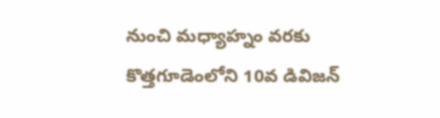నుంచి మధ్యాహ్నం వరకు కొత్తగూడెంలోని 10వ డివిజన్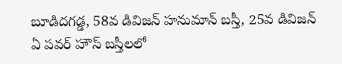బూడిదగడ్డ, 58వ డివిజన్ హనుమాన్ బస్తీ, 25వ డివిజన్ ఏ పవర్ హౌస్ బస్తీలలో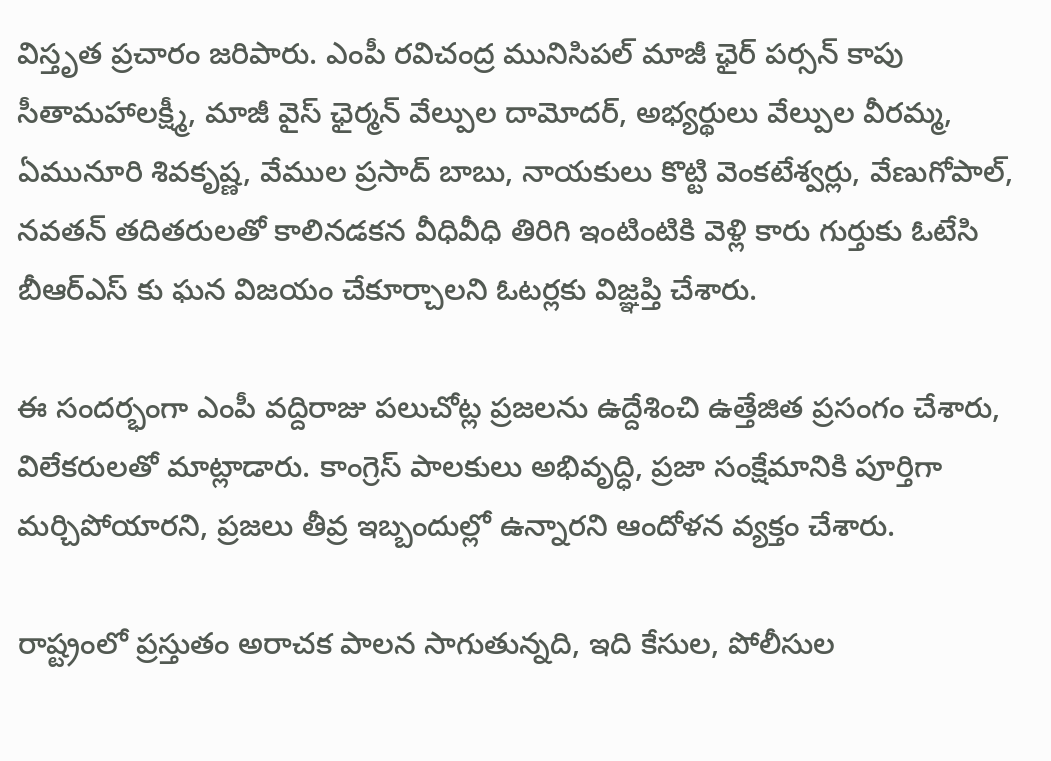విస్తృత ప్రచారం జరిపారు. ఎంపీ రవిచంద్ర మునిసిపల్ మాజీ ఛైర్ పర్సన్ కాపు సీతామహాలక్ష్మీ, మాజీ వైస్ ఛైర్మన్ వేల్పుల దామోదర్, అభ్యర్థులు వేల్పుల వీరమ్మ, ఏమునూరి శివకృష్ణ, వేముల ప్రసాద్ బాబు, నాయకులు కొట్టి వెంకటేశ్వర్లు, వేణుగోపాల్, నవతన్ తదితరులతో కాలినడకన వీధివీధి తిరిగి ఇంటింటికి వెళ్లి కారు గుర్తుకు ఓటేసి బీఆర్ఎస్ కు ఘన విజయం చేకూర్చాలని ఓటర్లకు విజ్ఞప్తి చేశారు.

ఈ సందర్భంగా ఎంపీ వద్దిరాజు పలుచోట్ల ప్రజలను ఉద్దేశించి ఉత్తేజిత ప్రసంగం చేశారు, విలేకరులతో మాట్లాడారు. కాంగ్రెస్ పాలకులు అభివృద్ధి, ప్రజా సంక్షేమానికి పూర్తిగా మర్చిపోయారని, ప్రజలు తీవ్ర ఇబ్బందుల్లో ఉన్నారని ఆందోళన వ్యక్తం చేశారు.

రాష్ట్రంలో ప్రస్తుతం అరాచక పాలన సాగుతున్నది, ఇది కేసుల, పోలీసుల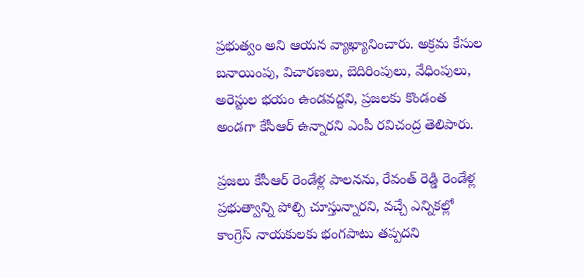ప్రభుత్వం అని ఆయన వ్యాఖ్యానించారు. అక్రమ కేసుల బనాయింపు, విచారణలు, బెదిరింపులు, వేధింపులు, అరెస్టుల భయం ఉండవద్దని, ప్రజలకు కొండంత అండగా కేసీఆర్ ఉన్నారని ఎంపీ రవిచంద్ర తెలిపారు.

ప్రజలు కేసీఆర్ రెండేళ్ల పాలనను, రేవంత్ రెడ్డి రెండేళ్ల ప్రభుత్వాన్ని పోల్చి చూస్తున్నారని, వచ్చే ఎన్నికల్లో కాంగ్రెస్ నాయకులకు భంగపాటు తప్పదని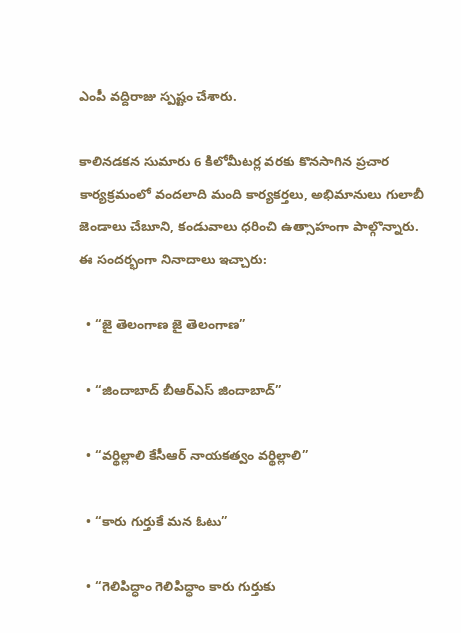ఎంపీ వద్దిరాజు స్పష్టం చేశారు.

కాలినడకన సుమారు 6 కిలోమీటర్ల వరకు కొనసాగిన ప్రచార కార్యక్రమంలో వందలాది మంది కార్యకర్తలు, అభిమానులు గులాబీ జెండాలు చేబూని, కండువాలు ధరించి ఉత్సాహంగా పాల్గొన్నారు. ఈ సందర్భంగా నినాదాలు ఇచ్చారు:

  • “జై తెలంగాణ జై తెలంగాణ”

  • “జిందాబాద్ బీఆర్ఎస్ జిందాబాద్”

  • “వర్థిల్లాలి కేసీఆర్ నాయకత్వం వర్థిల్లాలి”

  • “కారు గుర్తుకే మన ఓటు”

  • “గెలిపిద్ధాం గెలిపిద్ధాం కారు గుర్తుకు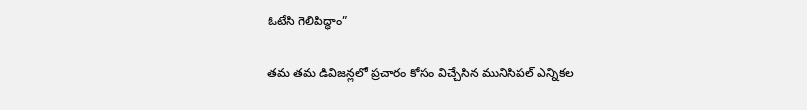ఓటేసి గెలిపిద్ధాం”

తమ తమ డివిజన్లలో ప్రచారం కోసం విచ్చేసిన మునిసిపల్ ఎన్నికల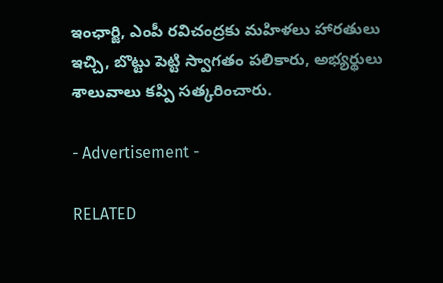ఇంఛార్జి, ఎంపీ రవిచంద్రకు మహిళలు హారతులు ఇచ్చి, బొట్టు పెట్టి స్వాగతం పలికారు, అభ్యర్థులు శాలువాలు కప్పి సత్కరించారు.

- Advertisement -

RELATED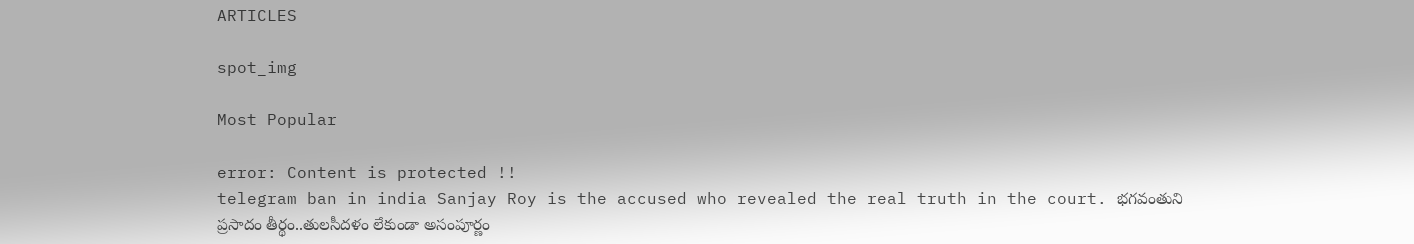ARTICLES

spot_img

Most Popular

error: Content is protected !!
telegram ban in india Sanjay Roy is the accused who revealed the real truth in the court. భగవంతుని ప్రసాదం తీర్థం..తులసీదళం లేకుండా అసంపూర్ణం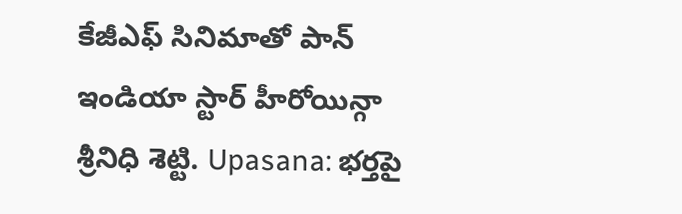కేజీఎఫ్ సినిమాతో పాన్ ఇండియా స్టార్ హీరోయిన్గా శ్రీనిధి శెట్టి. Upasana: భర్తపై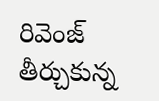రివెంజ్ తీర్చుకున్న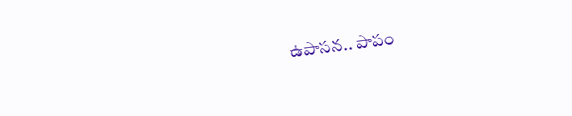ఉపాసన.. పాపం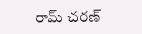రామ్ చరణ్